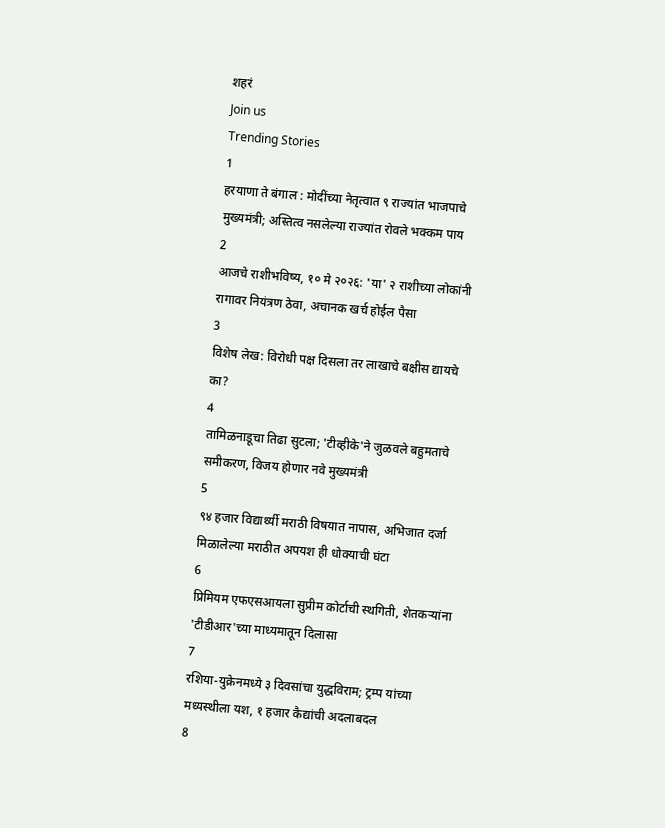शहरं
Join us
Trending Stories
1
हरयाणा ते बंगाल : मोदींच्या नेतृत्वात ९ राज्यांत भाजपाचे मुख्यमंत्री; अस्तित्व नसलेल्या राज्यांत रोवले भक्कम पाय
2
आजचे राशीभविष्य, १० मे २०२६: 'या' २ राशीच्या लोकांनी रागावर नियंत्रण ठेवा, अचानक खर्च होईल पैसा
3
विशेष लेख: विरोधी पक्ष दिसला तर लाखाचे बक्षीस द्यायचे का?
4
तामिळनाडूचा तिढा सुटला; 'टीव्हीके'ने जुळवले बहुमताचे समीकरण, विजय होणार नवे मुख्यमंत्री
5
९४ हजार विद्यार्थ्यी मराठी विषयात नापास, अभिजात दर्जा मिळालेल्या मराठीत अपयश ही धोक्याची घंटा
6
प्रिमियम एफएसआयला सुप्रीम कोर्टाची स्थगिती, शेतकऱ्यांना 'टीडीआर'च्या माध्यमातून दिलासा
7
रशिया-युक्रेनमध्ये ३ दिवसांचा युद्धविराम; ट्रम्प यांच्या मध्यस्थीला यश, १ हजार कैद्यांची अदलाबदल
8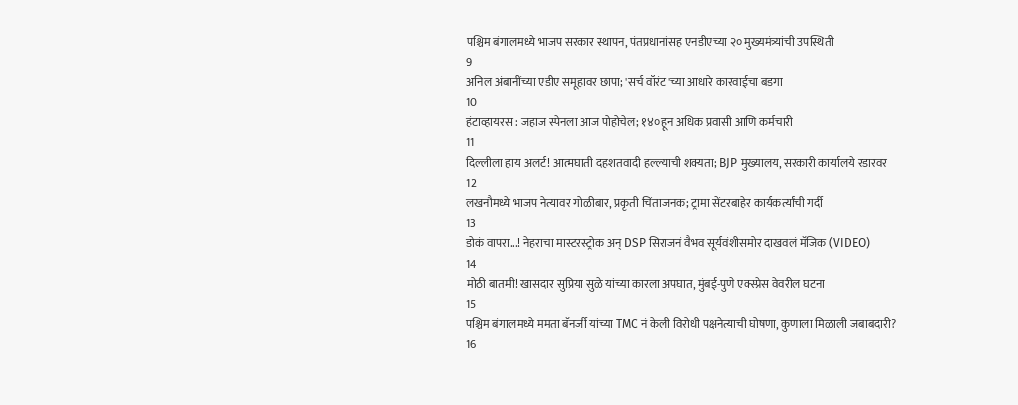पश्चिम बंगालमध्ये भाजप सरकार स्थापन, पंतप्रधानांसह एनडीएच्या २० मुख्यमंत्र्यांची उपस्थिती
9
अनिल अंबानींच्या एडीए समूहावर छापा; 'सर्च वॉरंट'च्या आधारे कारवाईचा बडगा
10
हंटाव्हायरस : जहाज स्पेनला आज पोहोचेल; १४०हून अधिक प्रवासी आणि कर्मचारी
11
दिल्लीला हाय अलर्ट! आत्मघाती दहशतवादी हल्ल्याची शक्यता; BJP मुख्यालय, सरकारी कार्यालये रडारवर
12
लखनौमध्ये भाजप नेत्यावर गोळीबार, प्रकृती चिंताजनक; ट्रामा सेंटरबाहेर कार्यकर्त्यांची गर्दी
13
डोकं वापरा...! नेहराचा मास्टरस्ट्रोक अन् DSP सिराजनं वैभव सूर्यवंशीसमोर दाखवलं मॅजिक (VIDEO)
14
मोठी बातमी! खासदार सुप्रिया सुळे यांच्या कारला अपघात, मुंबई-पुणे एक्स्प्रेस वेवरील घटना
15
पश्चिम बंगालमध्ये ममता बॅनर्जी यांच्या TMC नं केली विरोधी पक्षनेत्याची घोषणा, कुणाला मिळाली जबाबदारी?
16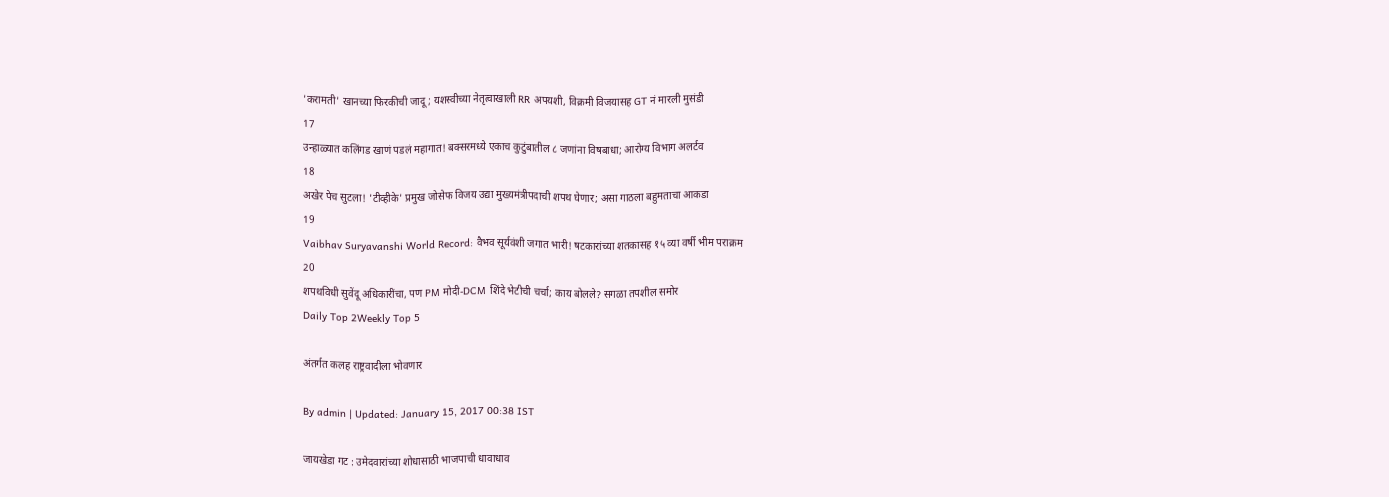'करामती' खानच्या फिरकीची जादू; यशस्वीच्या नेतृत्वाखाली RR अपयशी, विक्रमी विजयासह GT नं मारली मुसंडी
17
उन्हाळ्यात कलिंगड खाणं पडलं महागात! बक्सरमध्ये एकाच कुटुंबातील ८ जणांना विषबाधा; आरोग्य विभाग अलर्टव
18
अखेर पेच सुटला! 'टीव्हीके' प्रमुख जोसेफ विजय उद्या मुख्यमंत्रीपदाची शपथ घेणार; असा गाठला बहुमताचा आकडा
19
Vaibhav Suryavanshi World Record: वैभव सूर्यवंशी जगात भारी! षटकारांच्या शतकासह १५ व्या वर्षी भीम पराक्रम
20
शपथविधी सुवेंदू अधिकारींचा, पण PM मोदी-DCM शिंदे भेटीची चर्चा; काय बोलले? सगळा तपशील समोर
Daily Top 2Weekly Top 5

अंतर्गत कलह राष्ट्रवादीला भोवणार

By admin | Updated: January 15, 2017 00:38 IST

जायखेडा गट : उमेदवारांच्या शोधासाठी भाजपाची धावाधाव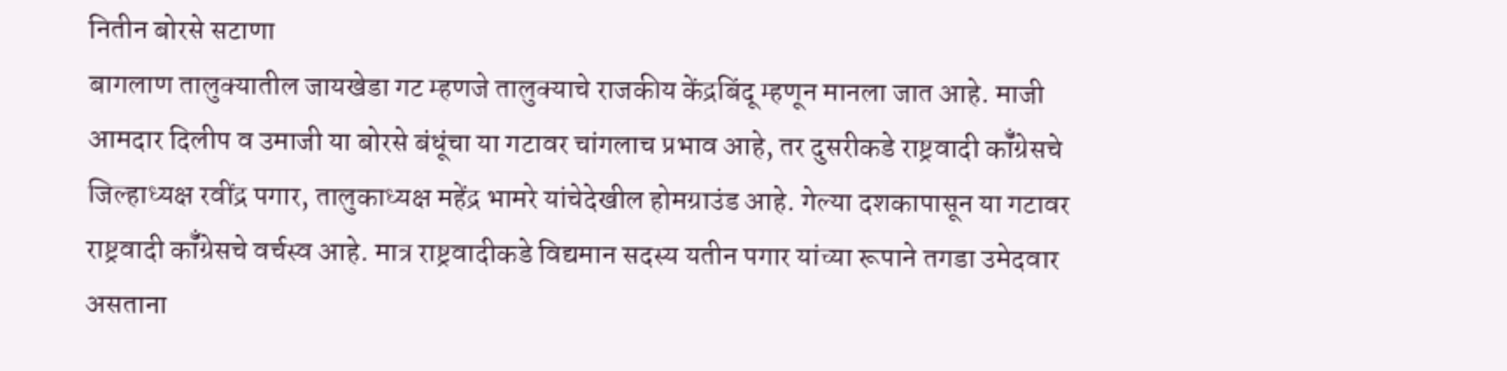नितीन बोरसे सटाणा
बागलाण तालुक्यातील जायखेडा गट म्हणजे तालुक्याचे राजकीय केंद्रबिंदू म्हणून मानला जात आहे. माजी आमदार दिलीप व उमाजी या बोरसे बंधूंचा या गटावर चांगलाच प्रभाव आहे, तर दुसरीकडे राष्ट्रवादी कॉँग्रेसचे जिल्हाध्यक्ष रवींद्र पगार, तालुकाध्यक्ष महेंद्र भामरे यांचेदेखील होमग्राउंड आहे. गेल्या दशकापासून या गटावर राष्ट्रवादी कॉँग्रेसचे वर्चस्व आहे. मात्र राष्ट्रवादीकडे विद्यमान सदस्य यतीन पगार यांच्या रूपाने तगडा उमेदवार असताना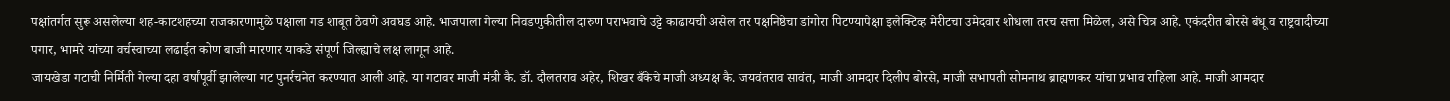पक्षांतर्गत सुरू असलेल्या शह-काटशहच्या राजकारणामुळे पक्षाला गड शाबूत ठेवणे अवघड आहे. भाजपाला गेल्या निवडणुकीतील दारुण पराभवाचे उट्टे काढायची असेल तर पक्षनिष्ठेचा डांगोरा पिटण्यापेक्षा इलेक्टिव्ह मेरीटचा उमेदवार शोधला तरच सत्ता मिळेल, असे चित्र आहे. एकंदरीत बोरसे बंधू व राष्ट्रवादीच्या पगार, भामरे यांच्या वर्चस्वाच्या लढाईत कोण बाजी मारणार याकडे संपूर्ण जिल्ह्याचे लक्ष लागून आहे.
जायखेडा गटाची निर्मिती गेल्या दहा वर्षांपूर्वी झालेल्या गट पुनर्रचनेत करण्यात आली आहे. या गटावर माजी मंत्री कै. डॉ. दौलतराव अहेर, शिखर बँकेचे माजी अध्यक्ष कै. जयवंतराव सावंत, माजी आमदार दिलीप बोरसे, माजी सभापती सोमनाथ ब्राह्मणकर यांचा प्रभाव राहिला आहे. माजी आमदार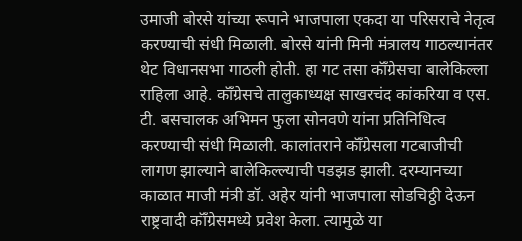उमाजी बोरसे यांच्या रूपाने भाजपाला एकदा या परिसराचे नेतृत्व करण्याची संधी मिळाली. बोरसे यांनी मिनी मंत्रालय गाठल्यानंतर थेट विधानसभा गाठली होती. हा गट तसा कॉँग्रेसचा बालेकिल्ला राहिला आहे. कॉँग्रेसचे तालुकाध्यक्ष साखरचंद कांकरिया व एस. टी. बसचालक अभिमन फुला सोनवणे यांना प्रतिनिधित्व करण्याची संधी मिळाली. कालांतराने कॉँग्रेसला गटबाजीची लागण झाल्याने बालेकिल्ल्याची पडझड झाली. दरम्यानच्या काळात माजी मंत्री डॉ. अहेर यांनी भाजपाला सोडचिठ्ठी देऊन राष्ट्रवादी कॉँग्रेसमध्ये प्रवेश केला. त्यामुळे या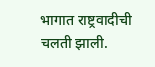भागात राष्ट्रवादीची चलती झाली.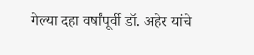गेल्या दहा वर्षांपूर्वी डॉ. अहेर यांचे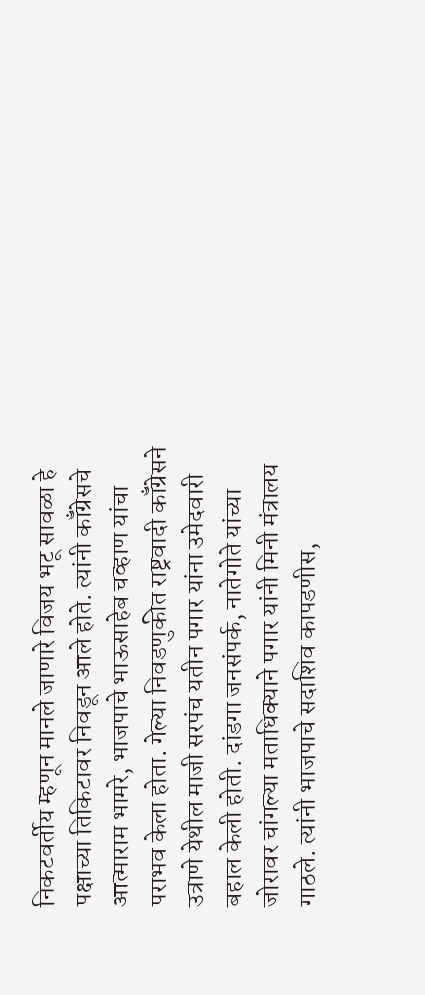निकटवर्तीय म्हणून मानले जाणारे विजय भटू सावळा हे पक्षाच्या तिकिटावर निवडून आले होते. त्यांनी कॉँग्रेसचे आत्माराम भामरे, भाजपाचे भाऊसाहेब चव्हाण यांचा पराभव केला होता. गेल्या निवडणुकीत राष्ट्रवादी कॉँग्रेसने उत्राणे येथील माजी सरपंच यतीन पगार यांना उमेदवारी बहाल केली होती. दांडगा जनसंपर्क, नातेगोते यांच्या जोरावर चांगल्या मताधिक्याने पगार यांनी मिनी मंत्रालय गाठले. त्यांनी भाजपाचे सदाशिव कापडणीस,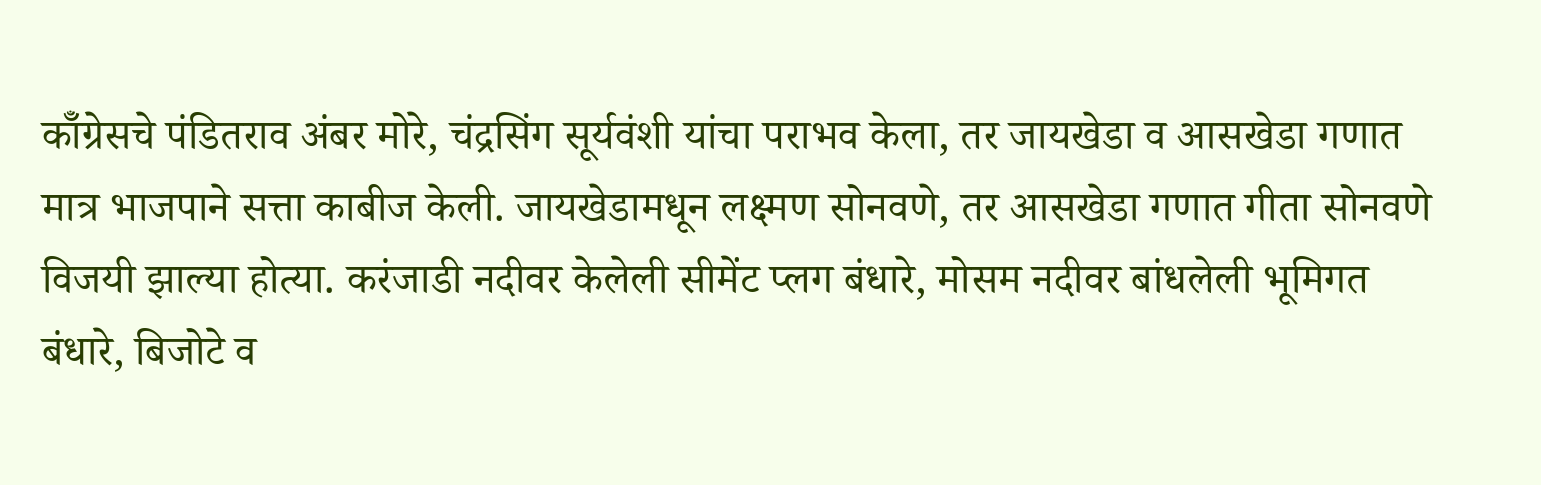कॉँग्रेसचे पंडितराव अंबर मोरे, चंद्रसिंग सूर्यवंशी यांचा पराभव केला, तर जायखेडा व आसखेडा गणात मात्र भाजपाने सत्ता काबीज केली. जायखेडामधून लक्ष्मण सोनवणे, तर आसखेडा गणात गीता सोनवणे विजयी झाल्या होत्या. करंजाडी नदीवर केलेली सीमेंट प्लग बंधारे, मोसम नदीवर बांधलेली भूमिगत बंधारे, बिजोटे व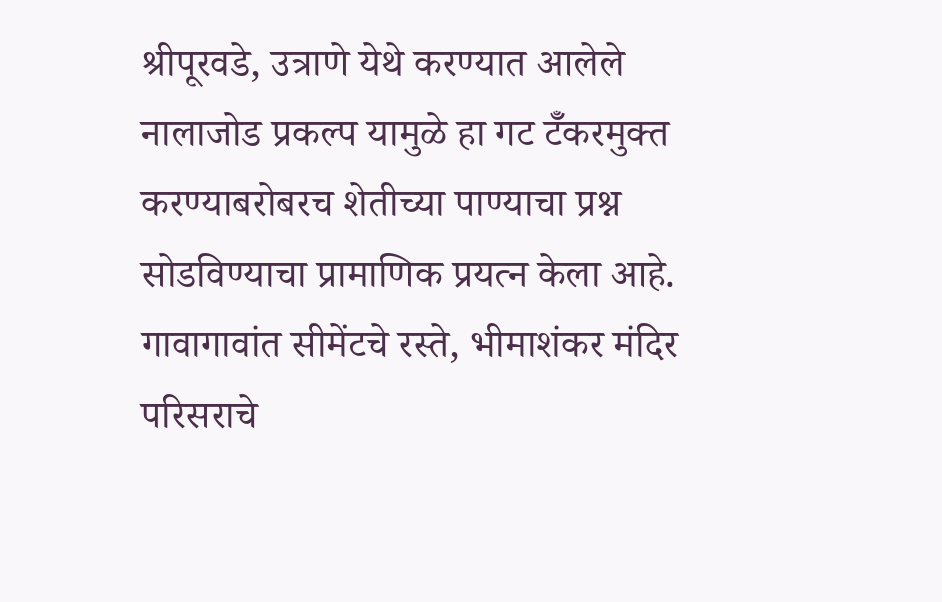श्रीपूरवडे, उत्राणे येथे करण्यात आलेले नालाजोड प्रकल्प यामुळे हा गट टॅँकरमुक्त करण्याबरोबरच शेतीच्या पाण्याचा प्रश्न सोडविण्याचा प्रामाणिक प्रयत्न केला आहे. गावागावांत सीमेंटचे रस्ते, भीमाशंकर मंदिर परिसराचे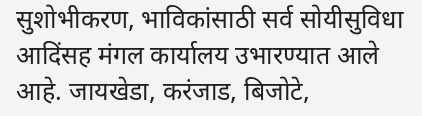सुशोभीकरण, भाविकांसाठी सर्व सोयीसुविधा आदिंसह मंगल कार्यालय उभारण्यात आले आहे. जायखेडा, करंजाड, बिजोटे,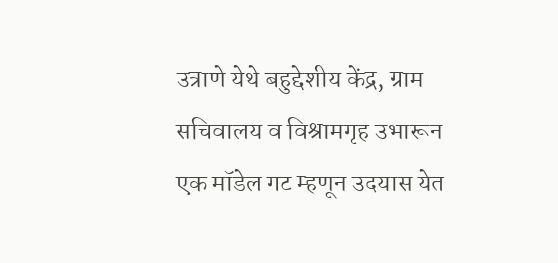उत्राणे येथे बहुद्देशीय केंद्र, ग्राम सचिवालय व विश्रामगृह उभारून एक मॉडेल गट म्हणून उदयास येत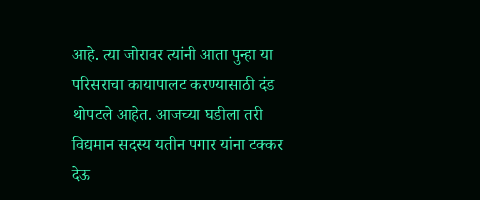आहे. त्या जोरावर त्यांनी आता पुन्हा या परिसराचा कायापालट करण्यासाठी दंड थोपटले आहेत. आजच्या घडीला तरी विद्यमान सदस्य यतीन पगार यांना टक्कर देऊ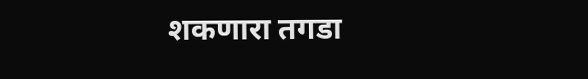शकणारा तगडा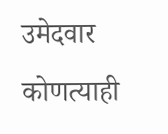उमेदवार कोणत्याही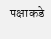पक्षाकडे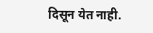दिसून येत नाही.